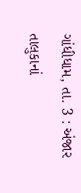ગાંધીધામ, તા. 3 : અંજાર તાલુકાનાં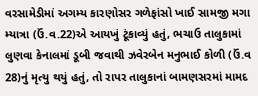વરસામેડીમાં અગમ્ય કારણોસર ગળેફાંસો ખાઈ સામજી મગા મ્યાત્રા (ઉં.વ.22)એ આયખું ટૂંકાવ્યું હતું, ભચાઉ તાલુકામાં લુણવા કેનાલમાં ડૂબી જવાથી ઝવેરબેન મનુભાઈ કોળી (ઉં.વ 28)નું મૃત્યુ થયું હતું, તો રાપર તાલુકાનાં બામણસરમાં મામદ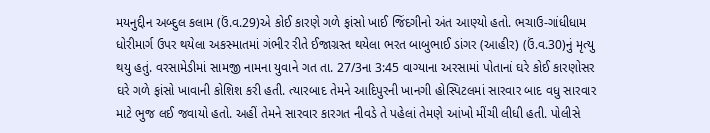મયનુદ્દીન અબ્દુલ કલામ (ઉં.વ.29)એ કોઈ કારણે ગળે ફાંસો ખાઈ જિંદગીનો અંત આણ્યો હતો. ભચાઉ-ગાંધીધામ ધોરીમાર્ગ ઉપર થયેલા અકસ્માતમાં ગંભીર રીતે ઈજાગ્રસ્ત થયેલા ભરત બાબુભાઈ ડાંગર (આહીર) (ઉં.વ.30)નું મૃત્યુ થયુ હતું. વરસામેડીમાં સામજી નામના યુવાને ગત તા. 27/3ના 3:45 વાગ્યાના અરસામાં પોતાનાં ઘરે કોઈ કારણોસર ઘરે ગળે ફાંસો ખાવાની કોશિશ કરી હતી. ત્યારબાદ તેમને આદિપુરની ખાનગી હોસ્પિટલમાં સારવાર બાદ વધુ સારવાર માટે ભુજ લઈ જવાયો હતો. અહીં તેમને સારવાર કારગત નીવડે તે પહેલાં તેમણે આંખો મીંચી લીધી હતી. પોલીસે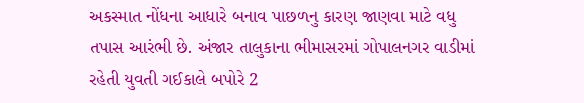અકસ્માત નોંધના આધારે બનાવ પાછળનુ કારણ જાણવા માટે વધુ તપાસ આરંભી છે. અંજાર તાલુકાના ભીમાસરમાં ગોપાલનગર વાડીમાં રહેતી યુવતી ગઈકાલે બપોરે 2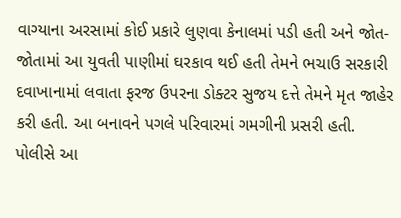વાગ્યાના અરસામાં કોઈ પ્રકારે લુણવા કેનાલમાં પડી હતી અને જોત-જોતામાં આ યુવતી પાણીમાં ઘરકાવ થઈ હતી તેમને ભચાઉ સરકારી દવાખાનામાં લવાતા ફરજ ઉપરના ડોક્ટર સુજય દત્તે તેમને મૃત જાહેર કરી હતી. આ બનાવને પગલે પરિવારમાં ગમગીની પ્રસરી હતી. પોલીસે આ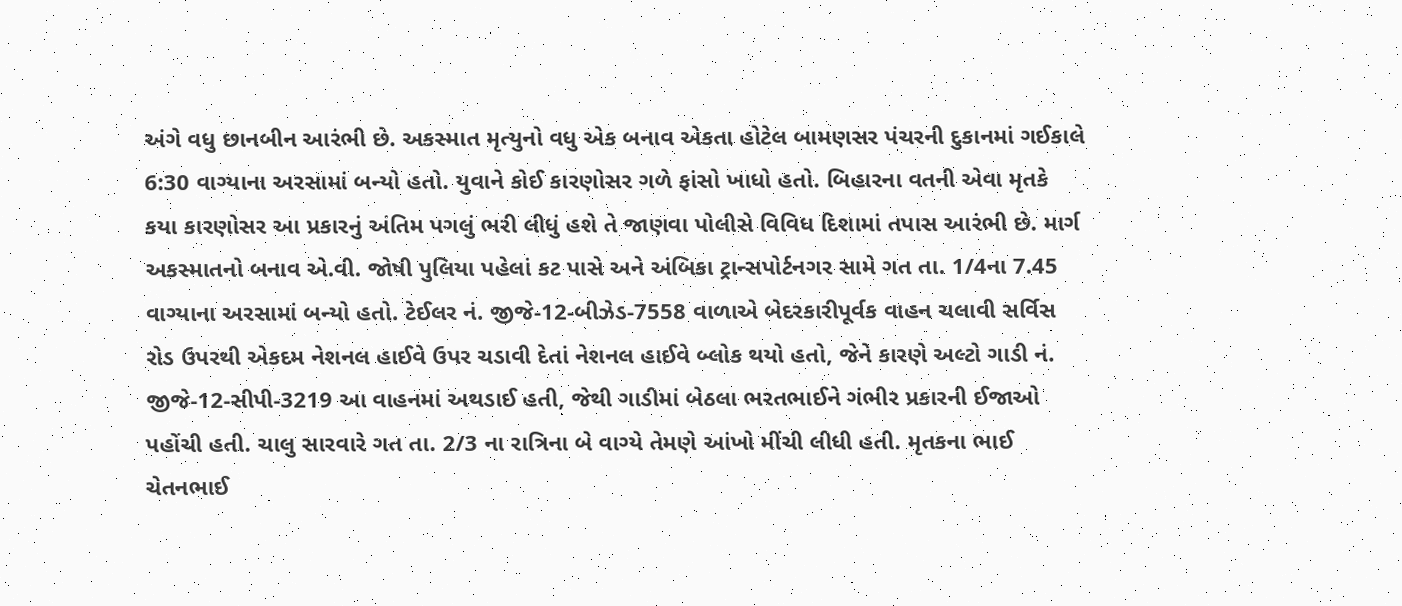અંગે વધુ છાનબીન આરંભી છે. અકસ્માત મૃત્યુનો વધુ એક બનાવ એકતા હોટેલ બામણસર પંચરની દુકાનમાં ગઈકાલે 6:30 વાગ્યાના અરસામાં બન્યો હતો. યુવાને કોઈ કારણોસર ગળે ફાંસો ખાધો હતો. બિહારના વતની એવા મૃતકે કયા કારણોસર આ પ્રકારનું અંતિમ પગલું ભરી લીધું હશે તે જાણવા પોલીસે વિવિધ દિશામાં તપાસ આરંભી છે. માર્ગ અકસ્માતનો બનાવ એ.વી. જોષી પુલિયા પહેલાં કટ પાસે અને અંબિકા ટ્રાન્સપોર્ટનગર સામે ગત તા. 1/4ના 7.45 વાગ્યાના અરસામાં બન્યો હતો. ટેઈલર નં. જીજે-12-બીઝેડ-7558 વાળાએ બેદરકારીપૂર્વક વાહન ચલાવી સર્વિસ રોડ ઉપરથી એકદમ નેશનલ હાઈવે ઉપર ચડાવી દેતાં નેશનલ હાઈવે બ્લોક થયો હતો, જેને કારણે અલ્ટો ગાડી નં. જીજે-12-સીપી-3219 આ વાહનમાં અથડાઈ હતી, જેથી ગાડીમાં બેઠલા ભરતભાઈને ગંભીર પ્રકારની ઈજાઓ પહોંચી હતી. ચાલુ સારવારે ગત તા. 2/3 ના રાત્રિના બે વાગ્યે તેમણે આંખો મીંચી લીધી હતી. મૃતકના ભાઈ ચેતનભાઈ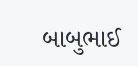બાબુભાઈ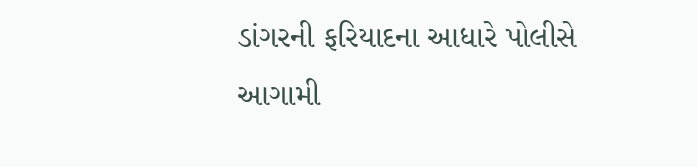ડાંગરની ફરિયાદના આધારે પોલીસે આગામી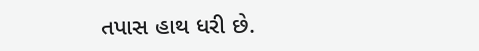તપાસ હાથ ધરી છે.